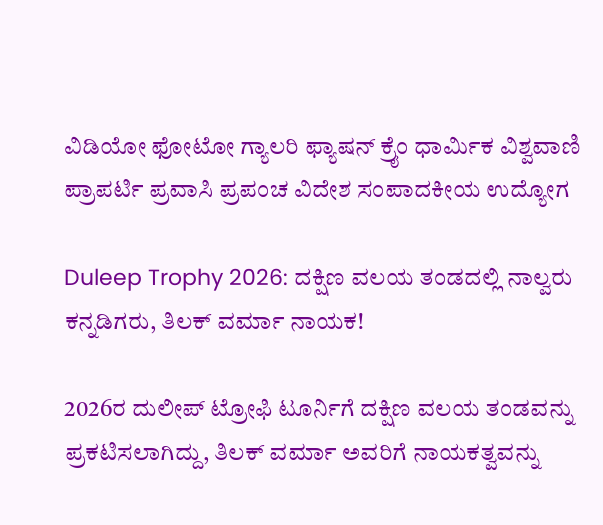ವಿಡಿಯೋ ಫೋಟೋ ಗ್ಯಾಲರಿ ಫ್ಯಾಷನ್ ಕ್ರೈಂ ಧಾರ್ಮಿಕ ವಿಶ್ವವಾಣಿ ಪ್ರಾಪರ್ಟಿ ಪ್ರವಾಸಿ ಪ್ರಪಂಚ ವಿದೇಶ ಸಂಪಾದಕೀಯ ಉದ್ಯೋಗ

Duleep Trophy 2026: ದಕ್ಷಿಣ ವಲಯ ತಂಡದಲ್ಲಿ ನಾಲ್ವರು ಕನ್ನಡಿಗರು, ತಿಲಕ್‌ ವರ್ಮಾ ನಾಯಕ!

2026ರ ದುಲೀಪ್ ಟ್ರೋಫಿ ಟೂರ್ನಿಗೆ ದಕ್ಷಿಣ ವಲಯ ತಂಡವನ್ನು ಪ್ರಕಟಿಸಲಾಗಿದ್ದು, ತಿಲಕ್ ವರ್ಮಾ ಅವರಿಗೆ ನಾಯಕತ್ವವನ್ನು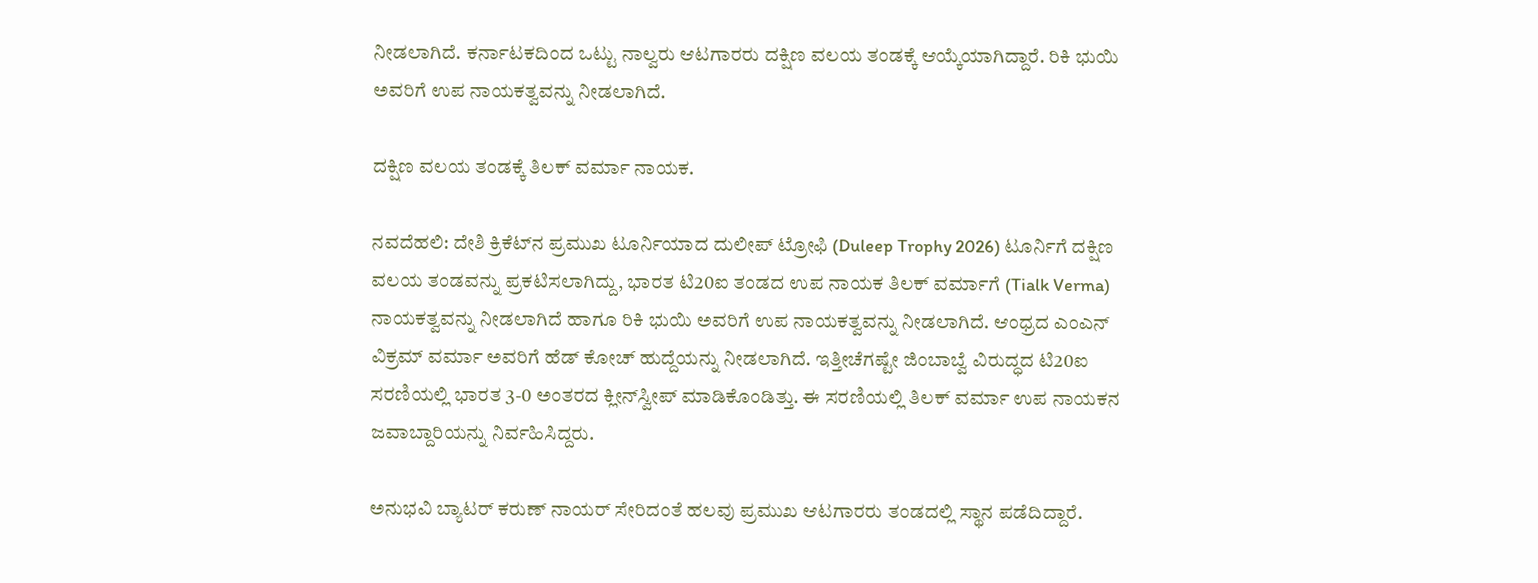ನೀಡಲಾಗಿದೆ. ಕರ್ನಾಟಕದಿಂದ ಒಟ್ಟು ನಾಲ್ವರು ಆಟಗಾರರು ದಕ್ಷಿಣ ವಲಯ ತಂಡಕ್ಕೆ ಆಯ್ಕೆಯಾಗಿದ್ದಾರೆ. ರಿಕಿ ಭುಯಿ ಅವರಿಗೆ ಉಪ ನಾಯಕತ್ವವನ್ನು ನೀಡಲಾಗಿದೆ.

ದಕ್ಷಿಣ ವಲಯ ತಂಡಕ್ಕೆ ತಿಲಕ್‌ ವರ್ಮಾ ನಾಯಕ.

ನವದೆಹಲಿ: ದೇಶಿ ಕ್ರಿಕೆಟ್‌ನ ಪ್ರಮುಖ ಟೂರ್ನಿಯಾದ ದುಲೀಪ್‌ ಟ್ರೋಫಿ (Duleep Trophy 2026) ಟೂರ್ನಿಗೆ ದಕ್ಷಿಣ ವಲಯ ತಂಡವನ್ನು ಪ್ರಕಟಿಸಲಾಗಿದ್ದು, ಭಾರತ ಟಿ20ಐ ತಂಡದ ಉಪ ನಾಯಕ ತಿಲಕ್‌ ವರ್ಮಾಗೆ (Tialk Verma) ನಾಯಕತ್ವವನ್ನು ನೀಡಲಾಗಿದೆ ಹಾಗೂ ರಿಕಿ ಭುಯಿ ಅವರಿಗೆ ಉಪ ನಾಯಕತ್ವವನ್ನು ನೀಡಲಾಗಿದೆ. ಆಂಧ್ರದ ಎಂಎನ್‌ ವಿಕ್ರಮ್‌ ವರ್ಮಾ ಅವರಿಗೆ ಹೆಡ್‌ ಕೋಚ್‌ ಹುದ್ದೆಯನ್ನು ನೀಡಲಾಗಿದೆ. ಇತ್ತೀಚೆಗಷ್ಟೇ ಜಿಂಬಾಬ್ವೆ ವಿರುದ್ಧದ ಟಿ20ಐ ಸರಣಿಯಲ್ಲಿ ಭಾರತ 3-0 ಅಂತರದ ಕ್ಲೀನ್‌ಸ್ವೀಪ್ ಮಾಡಿಕೊಂಡಿತ್ತು. ಈ ಸರಣಿಯಲ್ಲಿ ತಿಲಕ್‌ ವರ್ಮಾ ಉಪ ನಾಯಕನ ಜವಾಬ್ದಾರಿಯನ್ನು ನಿರ್ವಹಿಸಿದ್ದರು.

ಅನುಭವಿ ಬ್ಯಾಟರ್ ಕರುಣ್ ನಾಯರ್ ಸೇರಿದಂತೆ ಹಲವು ಪ್ರಮುಖ ಆಟಗಾರರು ತಂಡದಲ್ಲಿ ಸ್ಥಾನ ಪಡೆದಿದ್ದಾರೆ.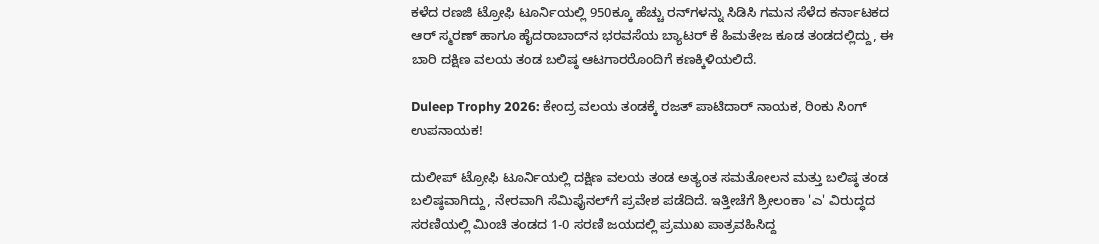ಕಳೆದ ರಣಜಿ ಟ್ರೋಫಿ ಟೂರ್ನಿಯಲ್ಲಿ 950ಕ್ಕೂ ಹೆಚ್ಚು ರನ್‌ಗಳನ್ನು ಸಿಡಿಸಿ ಗಮನ ಸೆಳೆದ ಕರ್ನಾಟಕದ ಆರ್ ಸ್ಮರಣ್ ಹಾಗೂ ಹೈದರಾಬಾದ್‌ನ ಭರವಸೆಯ ಬ್ಯಾಟರ್ ಕೆ ಹಿಮತೇಜ ಕೂಡ ತಂಡದಲ್ಲಿದ್ದು, ಈ ಬಾರಿ ದಕ್ಷಿಣ ವಲಯ ತಂಡ ಬಲಿಷ್ಠ ಆಟಗಾರರೊಂದಿಗೆ ಕಣಕ್ಕಿಳಿಯಲಿದೆ.

Duleep Trophy 2026: ಕೇಂದ್ರ ವಲಯ ತಂಡಕ್ಕೆ ರಜತ್ ಪಾಟಿದಾರ್ ನಾಯಕ, ರಿಂಕು ಸಿಂಗ್ ಉಪನಾಯಕ!

ದುಲೀಪ್ ಟ್ರೋಫಿ ಟೂರ್ನಿಯಲ್ಲಿ ದಕ್ಷಿಣ ವಲಯ ತಂಡ ಅತ್ಯಂತ ಸಮತೋಲನ ಮತ್ತು ಬಲಿಷ್ಠ ತಂಡ ಬಲಿಷ್ಠವಾಗಿದ್ದು, ನೇರವಾಗಿ ಸೆಮಿಫೈನಲ್‌ಗೆ ಪ್ರವೇಶ ಪಡೆದಿದೆ. ಇತ್ತೀಚೆಗೆ ಶ್ರೀಲಂಕಾ 'ಎ' ವಿರುದ್ಧದ ಸರಣಿಯಲ್ಲಿ ಮಿಂಚಿ ತಂಡದ 1-0 ಸರಣಿ ಜಯದಲ್ಲಿ ಪ್ರಮುಖ ಪಾತ್ರವಹಿಸಿದ್ದ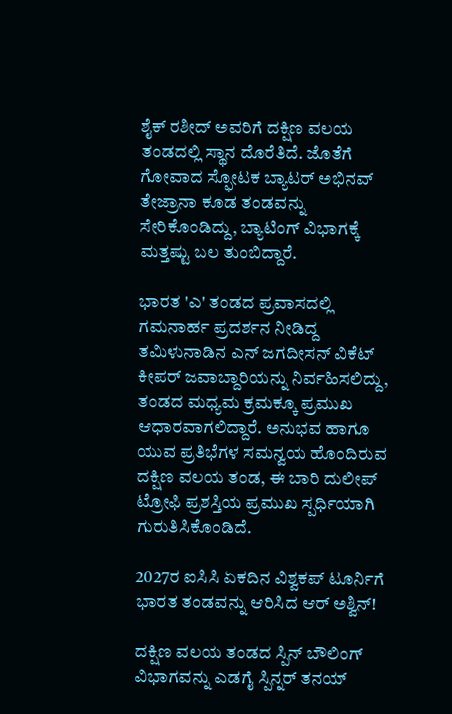ಶೈಕ್ ರಶೀದ್ ಅವರಿಗೆ ದಕ್ಷಿಣ ವಲಯ ತಂಡದಲ್ಲಿ ಸ್ಥಾನ ದೊರೆತಿದೆ. ಜೊತೆಗೆ ಗೋವಾದ ಸ್ಫೋಟಕ ಬ್ಯಾಟರ್ ಅಭಿನವ್ ತೇಜ್ರಾನಾ ಕೂಡ ತಂಡವನ್ನು ಸೇರಿಕೊಂಡಿದ್ದು, ಬ್ಯಾಟಿಂಗ್ ವಿಭಾಗಕ್ಕೆ ಮತ್ತಷ್ಟು ಬಲ ತುಂಬಿದ್ದಾರೆ.

ಭಾರತ 'ಎ' ತಂಡದ ಪ್ರವಾಸದಲ್ಲಿ ಗಮನಾರ್ಹ ಪ್ರದರ್ಶನ ನೀಡಿದ್ದ ತಮಿಳುನಾಡಿನ ಎನ್ ಜಗದೀಸನ್ ವಿಕೆಟ್ ಕೀಪರ್ ಜವಾಬ್ದಾರಿಯನ್ನು ನಿರ್ವಹಿಸಲಿದ್ದು, ತಂಡದ ಮಧ್ಯಮ ಕ್ರಮಕ್ಕೂ ಪ್ರಮುಖ ಆಧಾರವಾಗಲಿದ್ದಾರೆ. ಅನುಭವ ಹಾಗೂ ಯುವ ಪ್ರತಿಭೆಗಳ ಸಮನ್ವಯ ಹೊಂದಿರುವ ದಕ್ಷಿಣ ವಲಯ ತಂಡ, ಈ ಬಾರಿ ದುಲೀಪ್ ಟ್ರೋಫಿ ಪ್ರಶಸ್ತಿಯ ಪ್ರಮುಖ ಸ್ಪರ್ಧಿಯಾಗಿ ಗುರುತಿಸಿಕೊಂಡಿದೆ.

2027ರ ಐಸಿಸಿ ಏಕದಿನ ವಿಶ್ವಕಪ್‌ ಟೂರ್ನಿಗೆ ಭಾರತ ತಂಡವನ್ನು ಆರಿಸಿದ ಆರ್‌ ಅಶ್ವಿನ್‌!

ದಕ್ಷಿಣ ವಲಯ ತಂಡದ ಸ್ಪಿನ್ ಬೌಲಿಂಗ್ ವಿಭಾಗವನ್ನು ಎಡಗೈ ಸ್ಪಿನ್ನರ್ ತನಯ್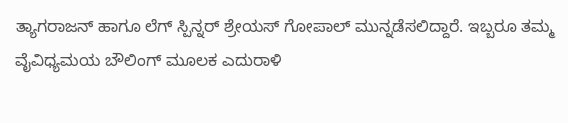ತ್ಯಾಗರಾಜನ್ ಹಾಗೂ ಲೆಗ್ ಸ್ಪಿನ್ನರ್ ಶ್ರೇಯಸ್ ಗೋಪಾಲ್ ಮುನ್ನಡೆಸಲಿದ್ದಾರೆ. ಇಬ್ಬರೂ ತಮ್ಮ ವೈವಿಧ್ಯಮಯ ಬೌಲಿಂಗ್ ಮೂಲಕ ಎದುರಾಳಿ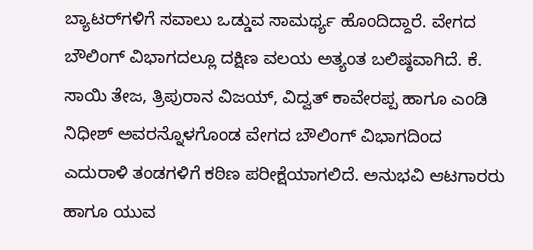ಬ್ಯಾಟರ್‌ಗಳಿಗೆ ಸವಾಲು ಒಡ್ಡುವ ಸಾಮರ್ಥ್ಯ ಹೊಂದಿದ್ದಾರೆ. ವೇಗದ ಬೌಲಿಂಗ್ ವಿಭಾಗದಲ್ಲೂ ದಕ್ಷಿಣ ವಲಯ ಅತ್ಯಂತ ಬಲಿಷ್ಠವಾಗಿದೆ. ಕೆ. ಸಾಯಿ ತೇಜ, ತ್ರಿಪುರಾನ ವಿಜಯ್, ವಿದ್ವತ್ ಕಾವೇರಪ್ಪ ಹಾಗೂ ಎಂಡಿ ನಿಧೀಶ್ ಅವರನ್ನೊಳಗೊಂಡ ವೇಗದ ಬೌಲಿಂಗ್‌ ವಿಭಾಗದಿಂದ ಎದುರಾಳಿ ತಂಡಗಳಿಗೆ ಕಠಿಣ ಪರೀಕ್ಷೆಯಾಗಲಿದೆ. ಅನುಭವಿ ಆಟಗಾರರು ಹಾಗೂ ಯುವ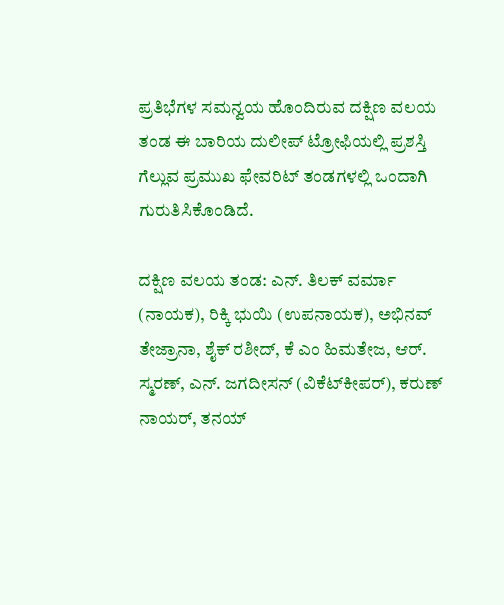ಪ್ರತಿಭೆಗಳ ಸಮನ್ವಯ ಹೊಂದಿರುವ ದಕ್ಷಿಣ ವಲಯ ತಂಡ ಈ ಬಾರಿಯ ದುಲೀಪ್ ಟ್ರೋಫಿಯಲ್ಲಿ ಪ್ರಶಸ್ತಿ ಗೆಲ್ಲುವ ಪ್ರಮುಖ ಫೇವರಿಟ್ ತಂಡಗಳಲ್ಲಿ ಒಂದಾಗಿ ಗುರುತಿಸಿಕೊಂಡಿದೆ.

ದಕ್ಷಿಣ ವಲಯ ತಂಡ: ಎನ್. ತಿಲಕ್ ವರ್ಮಾ (ನಾಯಕ), ರಿಕ್ಕಿ ಭುಯಿ (ಉಪನಾಯಕ), ಅಭಿನವ್ ತೇಜ್ರಾನಾ, ಶೈಕ್ ರಶೀದ್, ಕೆ ಎಂ ಹಿಮತೇಜ, ಆರ್. ಸ್ಮರಣ್, ಎನ್. ಜಗದೀಸನ್ (ವಿಕೆಟ್‌ಕೀಪರ್), ಕರುಣ್ ನಾಯರ್, ತನಯ್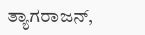ತ್ಯಾಗರಾಜನ್,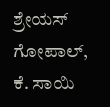ಶ್ರೇಯಸ್ ಗೋಪಾಲ್, ಕೆ. ಸಾಯಿ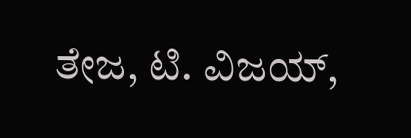ತೇಜ, ಟಿ. ವಿಜಯ್,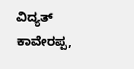ವಿದ್ಯತ್ ಕಾವೇರಪ್ಪ,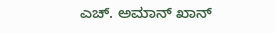ಎಚ್. ಅಮಾನ್ ಖಾನ್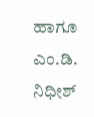ಹಾಗೂ ಎಂ.ಡಿ. ನಿಧೀಶ್